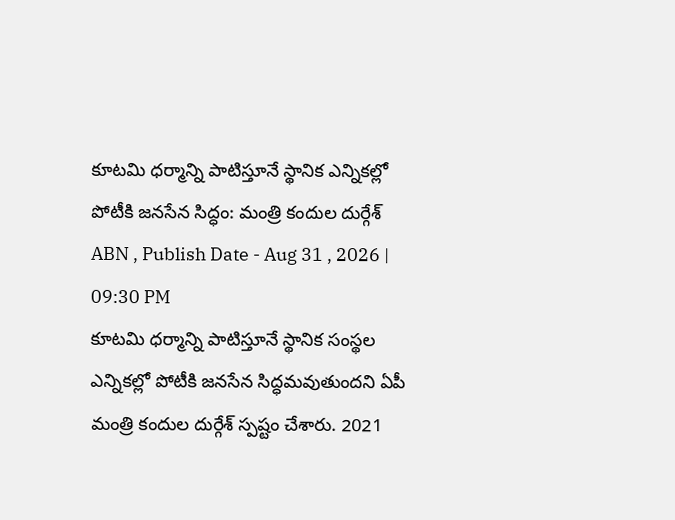కూటమి ధర్మాన్ని పాటిస్తూనే స్థానిక ఎన్నికల్లో పోటీకి జనసేన సిద్ధం: మంత్రి కందుల దుర్గేశ్
ABN , Publish Date - Aug 31 , 2026 | 09:30 PM
కూటమి ధర్మాన్ని పాటిస్తూనే స్థానిక సంస్థల ఎన్నికల్లో పోటీకి జనసేన సిద్ధమవుతుందని ఏపీ మంత్రి కందుల దుర్గేశ్ స్పష్టం చేశారు. 2021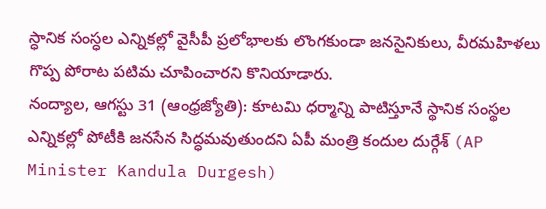స్ధానిక సంస్ధల ఎన్నికల్లో వైసీపీ ప్రలోభాలకు లొంగకుండా జనసైనికులు, వీరమహిళలు గొప్ప పోరాట పటిమ చూపించారని కొనియాడారు.
నంద్యాల, ఆగస్టు 31 (ఆంధ్రజ్యోతి): కూటమి ధర్మాన్ని పాటిస్తూనే స్థానిక సంస్థల ఎన్నికల్లో పోటీకి జనసేన సిద్ధమవుతుందని ఏపీ మంత్రి కందుల దుర్గేశ్ (AP Minister Kandula Durgesh)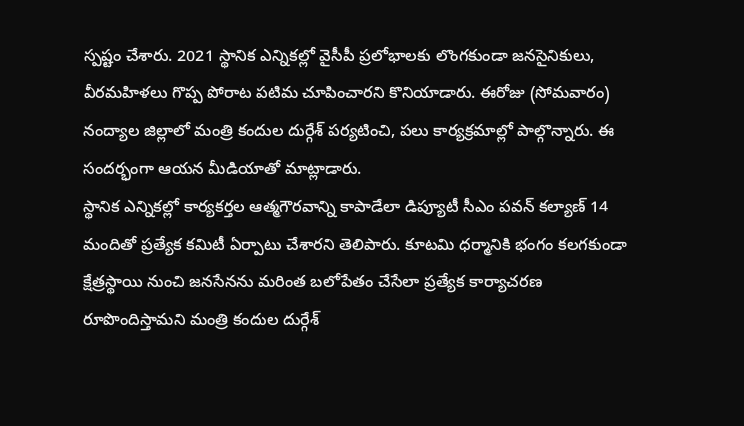స్పష్టం చేశారు. 2021 స్థానిక ఎన్నికల్లో వైసీపీ ప్రలోభాలకు లొంగకుండా జనసైనికులు, వీరమహిళలు గొప్ప పోరాట పటిమ చూపించారని కొనియాడారు. ఈరోజు (సోమవారం) నంద్యాల జిల్లాలో మంత్రి కందుల దుర్గేశ్ పర్యటించి, పలు కార్యక్రమాల్లో పాల్గొన్నారు. ఈ సందర్భంగా ఆయన మీడియాతో మాట్లాడారు.
స్థానిక ఎన్నికల్లో కార్యకర్తల ఆత్మగౌరవాన్ని కాపాడేలా డిప్యూటీ సీఎం పవన్ కల్యాణ్ 14 మందితో ప్రత్యేక కమిటీ ఏర్పాటు చేశారని తెలిపారు. కూటమి ధర్మానికి భంగం కలగకుండా క్షేత్రస్థాయి నుంచి జనసేనను మరింత బలోపేతం చేసేలా ప్రత్యేక కార్యాచరణ రూపొందిస్తామని మంత్రి కందుల దుర్గేశ్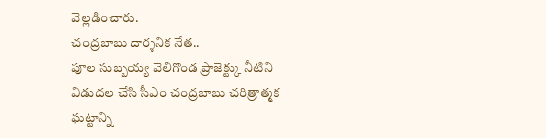వెల్లడించారు.
చంద్రబాబు దార్శనిక నేత..
పూల సుబ్బయ్య వెలిగొండ ప్రాజెక్ట్కు నీటిని విడుదల చేసి సీఎం చంద్రబాబు చరిత్రాత్మక ఘట్టాన్ని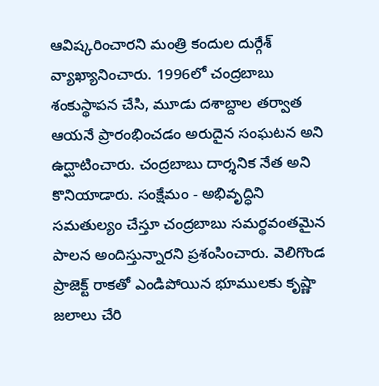ఆవిష్కరించారని మంత్రి కందుల దుర్గేశ్ వ్యాఖ్యానించారు. 1996లో చంద్రబాబు శంకుస్థాపన చేసి, మూడు దశాబ్దాల తర్వాత ఆయనే ప్రారంభించడం అరుదైన సంఘటన అని ఉద్ఘాటించారు. చంద్రబాబు దార్శనిక నేత అని కొనియాడారు. సంక్షేమం - అభివృద్ధిని సమతుల్యం చేస్తూ చంద్రబాబు సమర్థవంతమైన పాలన అందిస్తున్నారని ప్రశంసించారు. వెలిగొండ ప్రాజెక్ట్ రాకతో ఎండిపోయిన భూములకు కృష్ణా జలాలు చేరి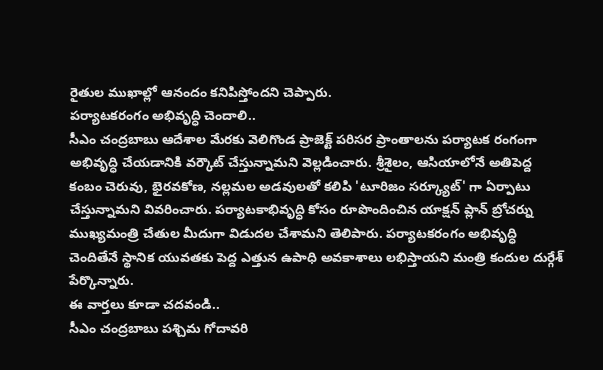రైతుల ముఖాల్లో ఆనందం కనిపిస్తోందని చెప్పారు.
పర్యాటకరంగం అభివృద్ధి చెందాలి..
సీఎం చంద్రబాబు ఆదేశాల మేరకు వెలిగొండ ప్రాజెక్ట్ పరిసర ప్రాంతాలను పర్యాటక రంగంగా అభివృద్ధి చేయడానికి వర్కౌట్ చేస్తున్నామని వెల్లడించారు. శ్రీశైలం, ఆసియాలోనే అతిపెద్ద కంబం చెరువు, భైరవకోణ, నల్లమల అడవులతో కలిపి 'టూరిజం సర్క్యూట్' గా ఏర్పాటు చేస్తున్నామని వివరించారు. పర్యాటకాభివృద్ధి కోసం రూపొందించిన యాక్షన్ ప్లాన్ బ్రోచర్ను ముఖ్యమంత్రి చేతుల మీదుగా విడుదల చేశామని తెలిపారు. పర్యాటకరంగం అభివృద్ధి చెందితేనే స్థానిక యువతకు పెద్ద ఎత్తున ఉపాధి అవకాశాలు లభిస్తాయని మంత్రి కందుల దుర్గేశ్ పేర్కొన్నారు.
ఈ వార్తలు కూడా చదవండి..
సీఎం చంద్రబాబు పశ్చిమ గోదావరి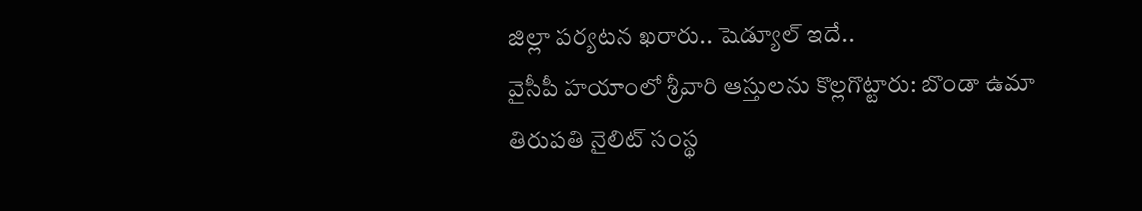జిల్లా పర్యటన ఖరారు.. షెడ్యూల్ ఇదే..
వైసీపీ హయాంలో శ్రీవారి ఆస్తులను కొల్లగొట్టారు: బొండా ఉమా
తిరుపతి నైలిట్ సంస్థ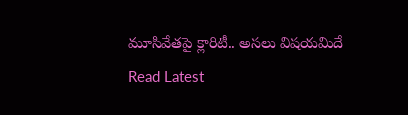మూసివేతపై క్లారిటీ.. అసలు విషయమిదే
Read Latest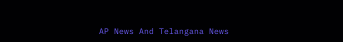AP News And Telangana News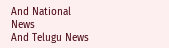And National News
And Telugu News